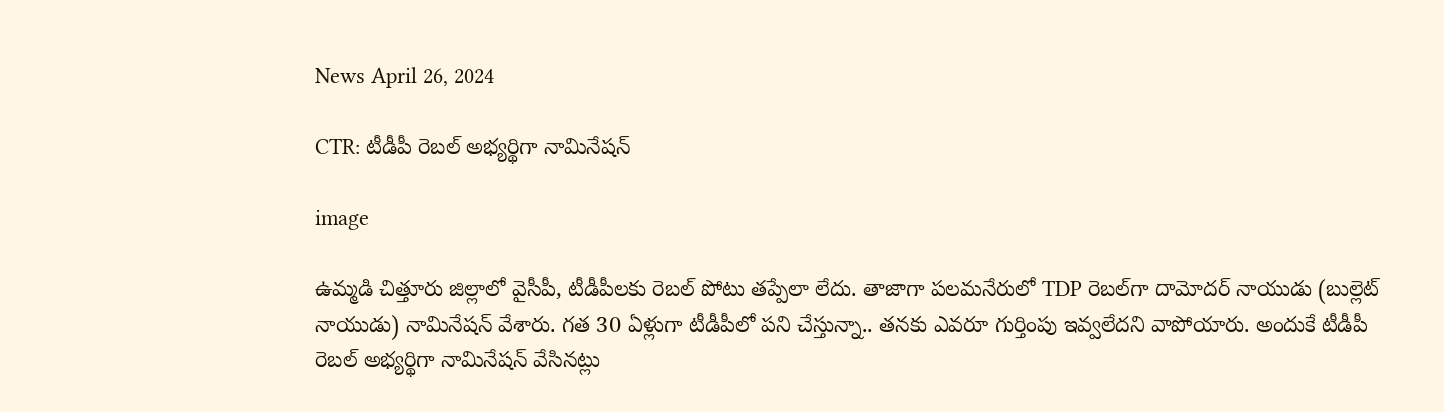News April 26, 2024

CTR: టీడీపీ రెబల్ అభ్యర్థిగా నామినేషన్

image

ఉమ్మడి చిత్తూరు జిల్లాలో వైసీపీ, టీడీపీలకు రెబల్ పోటు తప్పేలా లేదు. తాజాగా పలమనేరులో TDP రెబల్‌గా దామోదర్ నాయుడు (బుల్లెట్ నాయుడు) నామినేషన్ వేశారు. గత 30 ఏళ్లుగా టీడీపీలో పని చేస్తున్నా.. తనకు ఎవరూ గుర్తింపు ఇవ్వలేదని వాపోయారు. అందుకే టీడీపీ రెబల్ అభ్యర్థిగా నామినేషన్ వేసినట్లు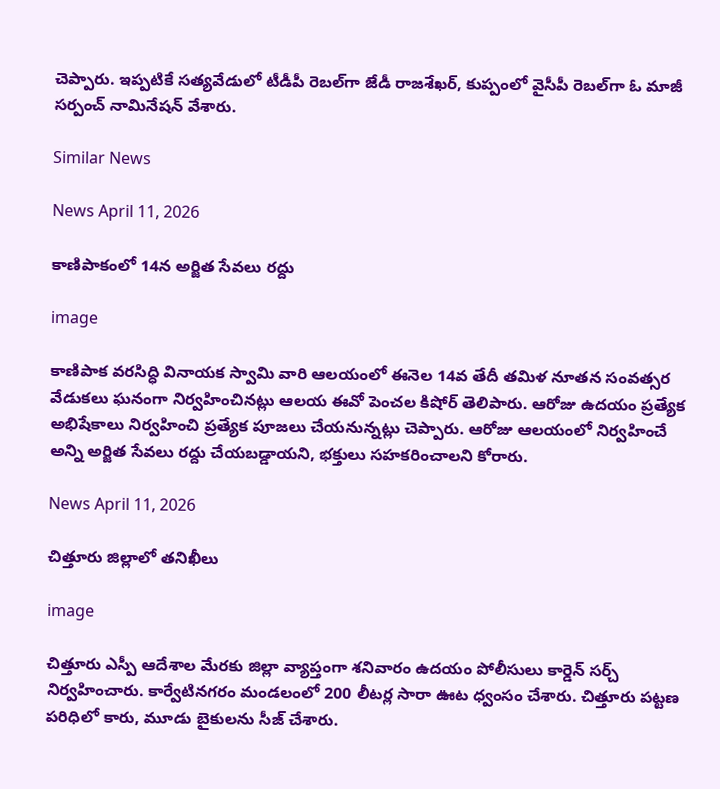చెప్పారు. ఇప్పటికే సత్యవేడులో టీడీపీ రెబల్‌గా జేడీ రాజశేఖర్, కుప్పంలో వైసీపీ రెబల్‌గా ఓ మాజీ సర్పంచ్ నామినేషన్ వేశారు.

Similar News

News April 11, 2026

కాణిపాకంలో 14న అర్జిత సేవలు రద్దు

image

కాణిపాక వరసిద్ధి వినాయక స్వామి వారి ఆలయంలో ఈనెల 14వ తేదీ తమిళ నూతన సంవత్సర వేడుకలు ఘనంగా నిర్వహించినట్లు ఆలయ ఈవో పెంచల కిషోర్ తెలిపారు. ఆరోజు ఉదయం ప్రత్యేక అభిషేకాలు నిర్వహించి ప్రత్యేక పూజలు చేయనున్నట్లు చెప్పారు. ఆరోజు ఆలయంలో నిర్వహించే అన్ని అర్జిత సేవలు రద్దు చేయబడ్డాయని, భక్తులు సహకరించాలని కోరారు.

News April 11, 2026

చిత్తూరు జిల్లాలో తనిఖీలు

image

చిత్తూరు ఎస్పీ ఆదేశాల మేరకు జిల్లా వ్యాప్తంగా శనివారం ఉదయం పోలీసులు కార్డెన్ సర్చ్ నిర్వహించారు. కార్వేటినగరం మండలంలో 200 లీటర్ల సారా ఊట ధ్వంసం చేశారు. చిత్తూరు పట్టణ పరిధిలో కారు, మూడు బైకులను సీజ్ చేశారు.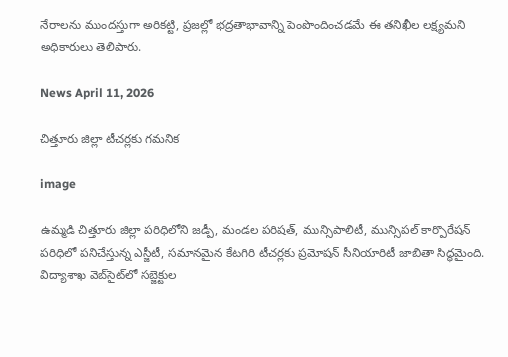నేరాలను ముందస్తుగా అరికట్టి, ప్రజల్లో భద్రతాభావాన్ని పెంపొందించడమే ఈ తనిఖీల లక్ష్యమని అధికారులు తెలిపారు.

News April 11, 2026

చిత్తూరు జిల్లా టీచర్లకు గమనిక

image

ఉమ్మడి చిత్తూరు జిల్లా పరిధిలోని జడ్పీ, మండల పరిషత్, మున్సిపాలిటీ, మున్సిపల్ కార్పొరేషన్ పరిధిలో పనిచేస్తున్న ఎస్జీటీ, సమానమైన కేటగిరి టీచర్లకు ప్రమోషన్ సీనియారిటీ జాబితా సిద్ధమైంది. విద్యాశాఖ వెబ్‌సైట్‌లో సబ్జెక్టుల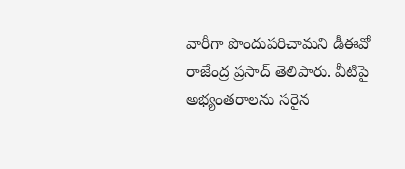వారీగా పొందుపరిచామని డీఈవో రాజేంద్ర ప్రసాద్ తెలిపారు. వీటిపై అభ్యంతరాలను సరైన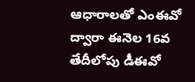ఆధారాలతో ఎంఈవో ద్వారా ఈనెల 16వ తేదీలోపు డీఈవో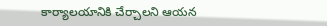కార్యాలయానికి చేర్చాలని ఆయన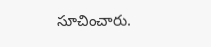సూచించారు.